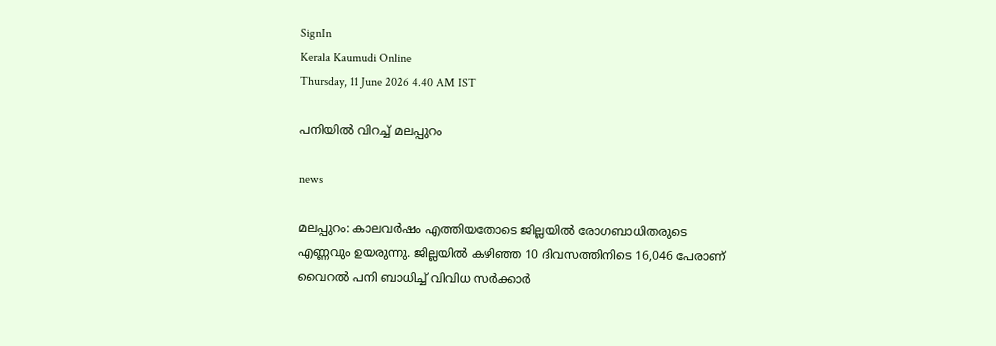SignIn
Kerala Kaumudi Online
Thursday, 11 June 2026 4.40 AM IST

പനിയിൽ വിറച്ച് മലപ്പുറം

news

മലപ്പുറം: കാലവർഷം എത്തിയതോടെ ജില്ലയിൽ രോഗബാധിതരുടെ എണ്ണവും ഉയരുന്നു. ജില്ലയിൽ കഴിഞ്ഞ 10 ദിവസത്തിനിടെ 16,046 പേരാണ് വൈറൽ പനി ബാധിച്ച് വിവിധ സർക്കാർ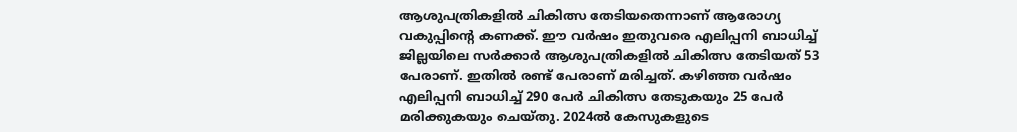ആശുപത്രികളിൽ ചികിത്സ തേടിയതെന്നാണ് ആരോഗ്യ വകുപ്പിന്റെ കണക്ക്. ഈ വർഷം ഇതുവരെ എലിപ്പനി ബാധിച്ച് ജില്ലയിലെ സർക്കാർ ആശുപത്രികളിൽ ചികിത്സ തേടിയത് 53 പേരാണ്. ഇതിൽ രണ്ട് പേരാണ് മരിച്ചത്. കഴിഞ്ഞ വർഷം എലിപ്പനി ബാധിച്ച് 290 പേർ ചികിത്സ തേടുകയും 25 പേർ മരിക്കുകയും ചെയ്തു. 2024ൽ കേസുകളുടെ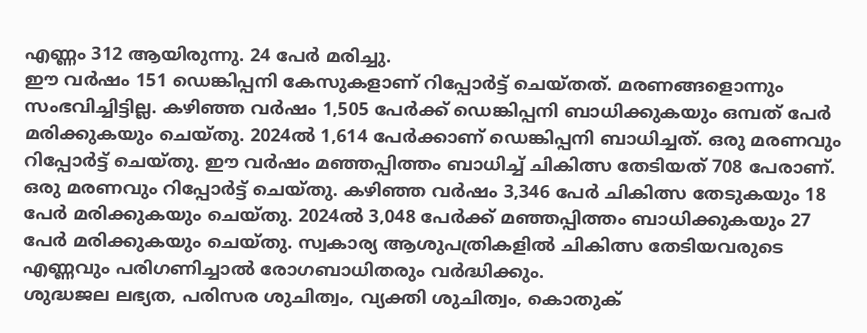എണ്ണം 312 ആയിരുന്നു. 24 പേർ മരിച്ചു.
ഈ വർഷം 151 ഡെങ്കിപ്പനി കേസുകളാണ് റിപ്പോർട്ട് ചെയ്തത്. മരണങ്ങളൊന്നും സംഭവിച്ചിട്ടില്ല. കഴിഞ്ഞ വർഷം 1,505 പേർക്ക് ഡെങ്കിപ്പനി ബാധിക്കുകയും ഒമ്പത് പേർ മരിക്കുകയും ചെയ്തു. 2024ൽ 1,614 പേർക്കാണ് ഡെങ്കിപ്പനി ബാധിച്ചത്. ഒരു മരണവും റിപ്പോർട്ട് ചെയ്തു. ഈ വർഷം മഞ്ഞപ്പിത്തം ബാധിച്ച് ചികിത്സ തേടിയത് 708 പേരാണ്. ഒരു മരണവും റിപ്പോർട്ട് ചെയ്തു. കഴിഞ്ഞ വർഷം 3,346 പേർ ചികിത്സ തേടുകയും 18 പേർ മരിക്കുകയും ചെയ്തു. 2024ൽ 3,048 പേർക്ക് മഞ്ഞപ്പിത്തം ബാധിക്കുകയും 27 പേർ മരിക്കുകയും ചെയ്തു. സ്വകാര്യ ആശുപത്രികളിൽ ചികിത്സ തേടിയവരുടെ എണ്ണവും പരിഗണിച്ചാൽ രോഗബാധിതരും വർദ്ധിക്കും.
ശുദ്ധജല ലഭ്യത, പരിസര ശുചിത്വം, വ്യക്തി ശുചിത്വം, കൊതുക്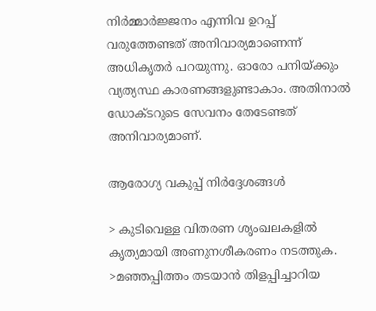നിർമ്മാർജ്ജനം എന്നിവ ഉറപ്പ് വരുത്തേണ്ടത് അനിവാര്യമാണെന്ന് അധികൃതർ പറയുന്നു. ഓരോ പനിയ്ക്കും വ്യത്യസ്ഥ കാരണങ്ങളുണ്ടാകാം. അതിനാൽ ഡോക്ടറുടെ സേവനം തേടേണ്ടത് അനിവാര്യമാണ്.

ആരോഗ്യ വകുപ്പ് നിർദ്ദേശങ്ങൾ

> കുടിവെള്ള വിതരണ ശൃംഖലകളിൽ കൃത്യമായി അണുനശീകരണം നടത്തുക.
>മഞ്ഞപ്പിത്തം തടയാൻ തിളപ്പിച്ചാറിയ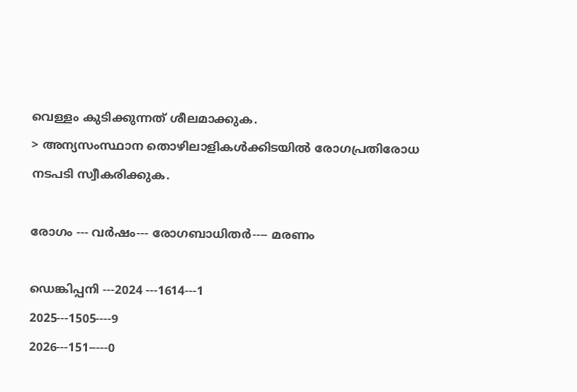വെള്ളം കുടിക്കുന്നത് ശീലമാക്കുക.
> അന്യസംസ്ഥാന തൊഴിലാളികൾക്കിടയിൽ രോഗപ്രതിരോധ നടപടി സ്വീകരിക്കുക.

രോഗം --- വർഷം--- രോഗബാധിതർ---- മരണം

ഡെങ്കിപ്പനി ---2024 ---1614---1
2025---1505----9
2026---151-----0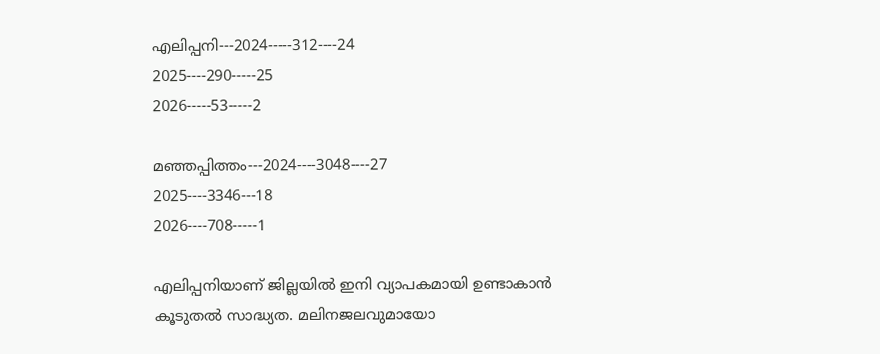എലിപ്പനി---2024-----312----24
2025----290-----25
2026-----53-----2

മഞ്ഞപ്പിത്തം---2024----3048----27
2025----3346---18
2026----708-----1

എലിപ്പനിയാണ് ജില്ലയിൽ ഇനി വ്യാപകമായി ഉണ്ടാകാൻ കൂടുതൽ സാദ്ധ്യത. മലിനജലവുമായോ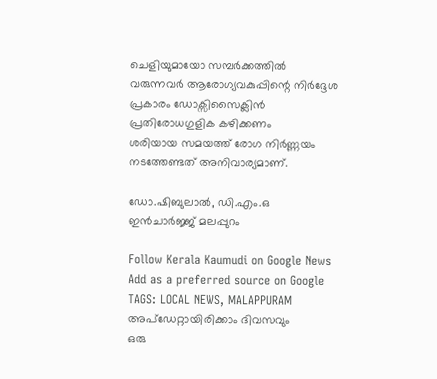ചെളിയുമായോ സമ്പർക്കത്തിൽ വരുന്നവർ ആരോഗ്യവകുപ്പിന്റെ നിർദ്ദേശ പ്രകാരം ഡോക്സിസൈക്ലിൻ പ്രതിരോധഗുളിക കഴിക്കണം
ശരിയായ സമയത്ത് രോഗ നിർണ്ണയം നടത്തേണ്ടത് അനിവാര്യമാണ്.

ഡോ.ഷിബുലാൽ, ഡി.എം.ഒ ഇൻചാർജ്ജ് മലപ്പുറം

Follow Kerala Kaumudi on Google News Add as a preferred source on Google
TAGS: LOCAL NEWS, MALAPPURAM
അപ്ഡേറ്റായിരിക്കാം ദിവസവും
ഒരു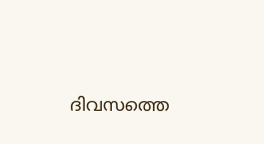ദിവസത്തെ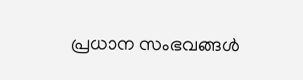പ്രധാന സംഭവങ്ങൾ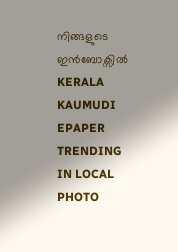നിങ്ങളുടെ ഇൻബോക്സിൽ
KERALA KAUMUDI EPAPER
TRENDING IN LOCAL
PHOTO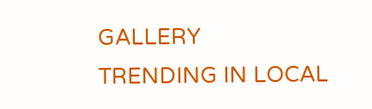GALLERY
TRENDING IN LOCAL